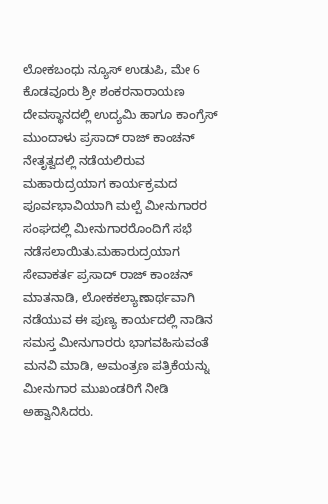ಲೋಕಬಂಧು ನ್ಯೂಸ್ ಉಡುಪಿ, ಮೇ 6
ಕೊಡವೂರು ಶ್ರೀ ಶಂಕರನಾರಾಯಣ ದೇವಸ್ಥಾನದಲ್ಲಿ ಉದ್ಯಮಿ ಹಾಗೂ ಕಾಂಗ್ರೆಸ್ ಮುಂದಾಳು ಪ್ರಸಾದ್ ರಾಜ್ ಕಾಂಚನ್ ನೇತೃತ್ವದಲ್ಲಿ ನಡೆಯಲಿರುವ ಮಹಾರುದ್ರಯಾಗ ಕಾರ್ಯಕ್ರಮದ ಪೂರ್ವಭಾವಿಯಾಗಿ ಮಲ್ಪೆ ಮೀನುಗಾರರ ಸಂಘದಲ್ಲಿ ಮೀನುಗಾರರೊಂದಿಗೆ ಸಭೆ ನಡೆಸಲಾಯಿತು.ಮಹಾರುದ್ರಯಾಗ ಸೇವಾಕರ್ತ ಪ್ರಸಾದ್ ರಾಜ್ ಕಾಂಚನ್ ಮಾತನಾಡಿ, ಲೋಕಕಲ್ಯಾಣಾರ್ಥವಾಗಿ ನಡೆಯುವ ಈ ಪುಣ್ಯ ಕಾರ್ಯದಲ್ಲಿ ನಾಡಿನ ಸಮಸ್ತ ಮೀನುಗಾರರು ಭಾಗವಹಿಸುವಂತೆ ಮನವಿ ಮಾಡಿ, ಅಮಂತ್ರಣ ಪತ್ರಿಕೆಯನ್ನು ಮೀನುಗಾರ ಮುಖಂಡರಿಗೆ ನೀಡಿ ಅಹ್ವಾನಿಸಿದರು.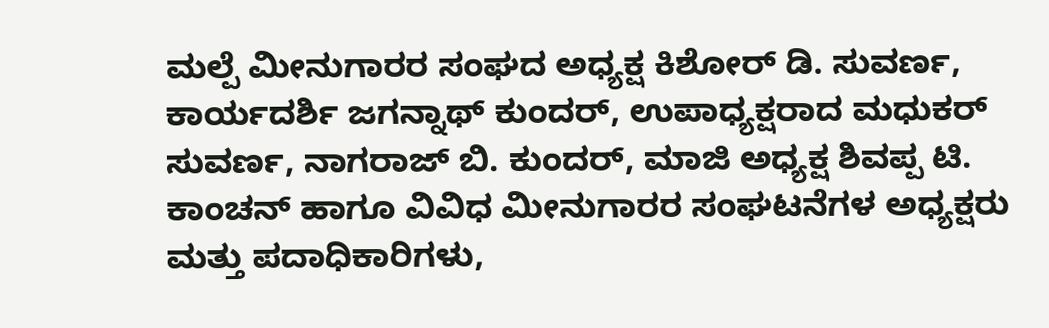ಮಲ್ಪೆ ಮೀನುಗಾರರ ಸಂಘದ ಅಧ್ಯಕ್ಷ ಕಿಶೋರ್ ಡಿ. ಸುವರ್ಣ, ಕಾರ್ಯದರ್ಶಿ ಜಗನ್ನಾಥ್ ಕುಂದರ್, ಉಪಾಧ್ಯಕ್ಷರಾದ ಮಧುಕರ್ ಸುವರ್ಣ, ನಾಗರಾಜ್ ಬಿ. ಕುಂದರ್, ಮಾಜಿ ಅಧ್ಯಕ್ಷ ಶಿವಪ್ಪ ಟಿ. ಕಾಂಚನ್ ಹಾಗೂ ವಿವಿಧ ಮೀನುಗಾರರ ಸಂಘಟನೆಗಳ ಅಧ್ಯಕ್ಷರು ಮತ್ತು ಪದಾಧಿಕಾರಿಗಳು,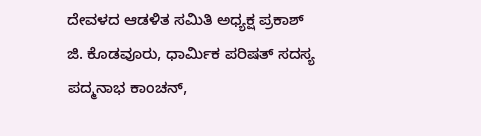ದೇವಳದ ಆಡಳಿತ ಸಮಿತಿ ಅಧ್ಯಕ್ಷ ಪ್ರಕಾಶ್ ಜಿ. ಕೊಡವೂರು, ಧಾರ್ಮಿಕ ಪರಿಷತ್ ಸದಸ್ಯ ಪದ್ಮನಾಭ ಕಾಂಚನ್,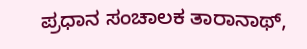ಪ್ರಧಾನ ಸಂಚಾಲಕ ತಾರಾನಾಥ್,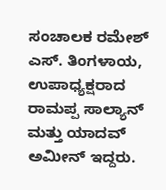ಸಂಚಾಲಕ ರಮೇಶ್ ಎಸ್. ತಿಂಗಳಾಯ, ಉಪಾಧ್ಯಕ್ಷರಾದ ರಾಮಪ್ಪ ಸಾಲ್ಯಾನ್ ಮತ್ತು ಯಾದವ್ ಅಮೀನ್ ಇದ್ದರು.